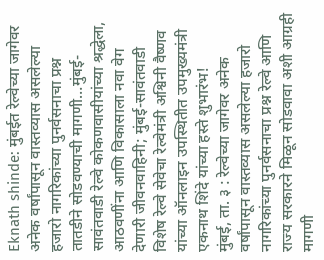Eknath shinde: मुंबईत रेल्वेच्या जागेवर अनेक वर्षांपासून वास्तव्यास असलेल्या हजारो नागरिकांच्या पुनर्वसनाचा प्रश्न तातडीने सोडवण्याची मागणी…मुंबई-सावंतवाडी रेल्वे कोकणवासीयांच्या श्रद्धेला, आठवणींना आणि विकासाला नवा वेग देणारी जीवनवाहिनी; मुंबई-सावंतवाडी विशेष रेल्वे सेवेचा रेल्वेमंत्री अश्विनी वैष्णव यांच्या ऑनलाइन उपस्थितीत उपमुख्यमंत्री एकनाथ शिंदे यांच्या हस्ते शुभारंभ!
मुंबई, ता. ३ : रेल्वेच्या जागेवर अनेक वर्षांपासून वास्तव्यास असलेल्या हजारो नागरिकांच्या पुनर्वसनाचा प्रश्न रेल्वे आणि राज्य सरकारने मिळून सोडवावा अशी आग्रही मागणी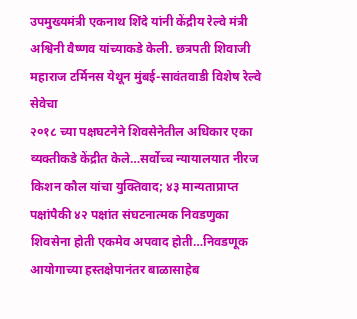उपमुख्यमंत्री एकनाथ शिंदे यांनी केंद्रीय रेल्वे मंत्री अश्विनी वैष्णव यांच्याकडे केली. छत्रपती शिवाजी महाराज टर्मिनस येथून मुंबई-सावंतवाडी विशेष रेल्वे सेवेचा
२०१८ च्या पक्षघटनेने शिवसेनेतील अधिकार एका व्यक्तीकडे केंद्रीत केले…सर्वोच्च न्यायालयात नीरज किशन कौल यांचा युक्तिवाद; ४३ मान्यताप्राप्त पक्षांपैकी ४२ पक्षांत संघटनात्मक निवडणुका शिवसेना होती एकमेव अपवाद होती…निवडणूक आयोगाच्या हस्तक्षेपानंतर बाळासाहेब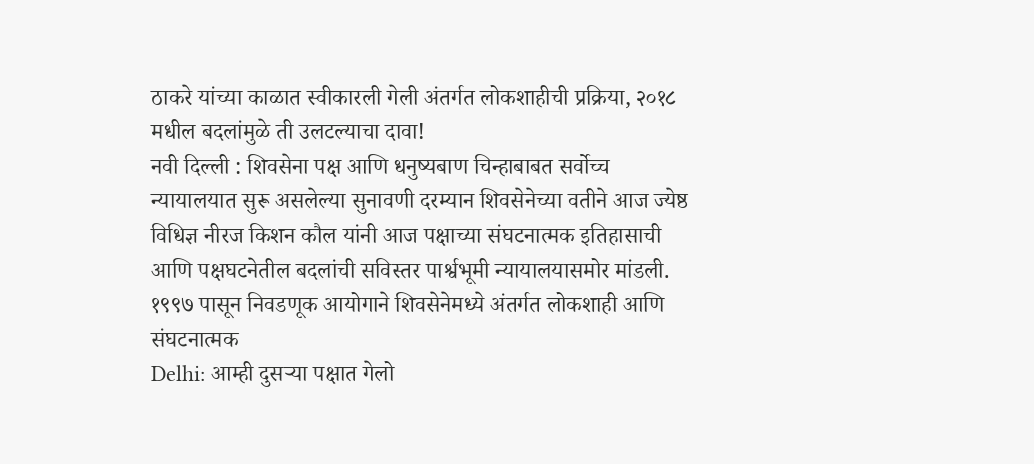ठाकरे यांच्या काळात स्वीकारली गेली अंतर्गत लोकशाहीची प्रक्रिया, २०१८ मधील बदलांमुळे ती उलटल्याचा दावा!
नवी दिल्ली : शिवसेना पक्ष आणि धनुष्यबाण चिन्हाबाबत सर्वोच्च न्यायालयात सुरू असलेल्या सुनावणी दरम्यान शिवसेनेच्या वतीने आज ज्येष्ठ विधिज्ञ नीरज किशन कौल यांनी आज पक्षाच्या संघटनात्मक इतिहासाची आणि पक्षघटनेतील बदलांची सविस्तर पार्श्वभूमी न्यायालयासमोर मांडली. १९९७ पासून निवडणूक आयोगाने शिवसेनेमध्ये अंतर्गत लोकशाही आणि संघटनात्मक
Delhi: आम्ही दुसऱ्या पक्षात गेलो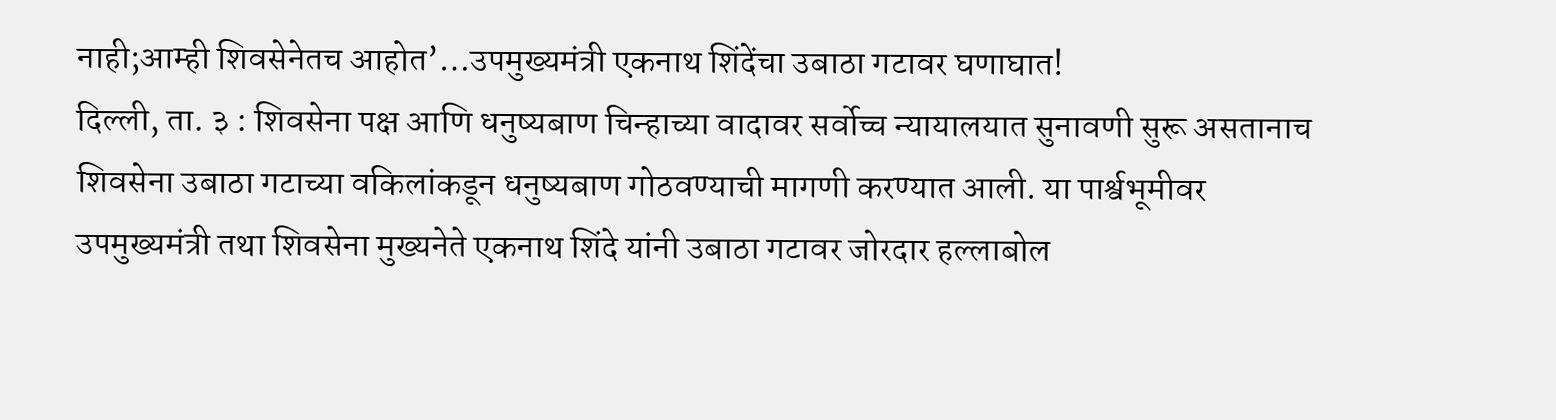नाही;आम्ही शिवसेनेतच आहोत’…उपमुख्यमंत्री एकनाथ शिंदेंचा उबाठा गटावर घणाघात!
दिल्ली, ता. ३ : शिवसेना पक्ष आणि धनुष्यबाण चिन्हाच्या वादावर सर्वोच्च न्यायालयात सुनावणी सुरू असतानाच शिवसेना उबाठा गटाच्या वकिलांकडून धनुष्यबाण गोठवण्याची मागणी करण्यात आली. या पार्श्वभूमीवर उपमुख्यमंत्री तथा शिवसेना मुख्यनेते एकनाथ शिंदे यांनी उबाठा गटावर जोरदार हल्लाबोल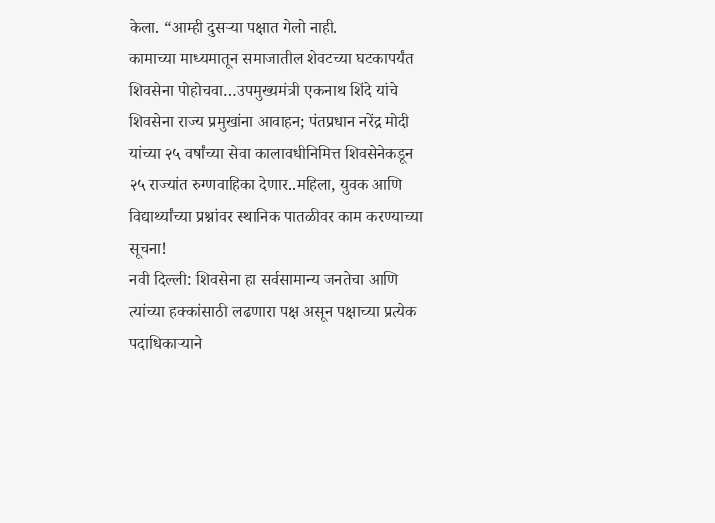केला. “आम्ही दुसऱ्या पक्षात गेलो नाही.
कामाच्या माध्यमातून समाजातील शेवटच्या घटकापर्यंत शिवसेना पोहोचवा…उपमुख्यमंत्री एकनाथ शिंदे यांचे शिवसेना राज्य प्रमुखांना आवाहन; पंतप्रधान नरेंद्र मोदी यांच्या २५ वर्षांच्या सेवा कालावधीनिमित्त शिवसेनेकडून २५ राज्यांत रुग्णवाहिका देणार..महिला, युवक आणि विद्यार्थ्यांच्या प्रश्नांवर स्थानिक पातळीवर काम करण्याच्या सूचना!
नवी दिल्ली: शिवसेना हा सर्वसामान्य जनतेचा आणि त्यांच्या हक्कांसाठी लढणारा पक्ष असून पक्षाच्या प्रत्येक पदाधिकाऱ्याने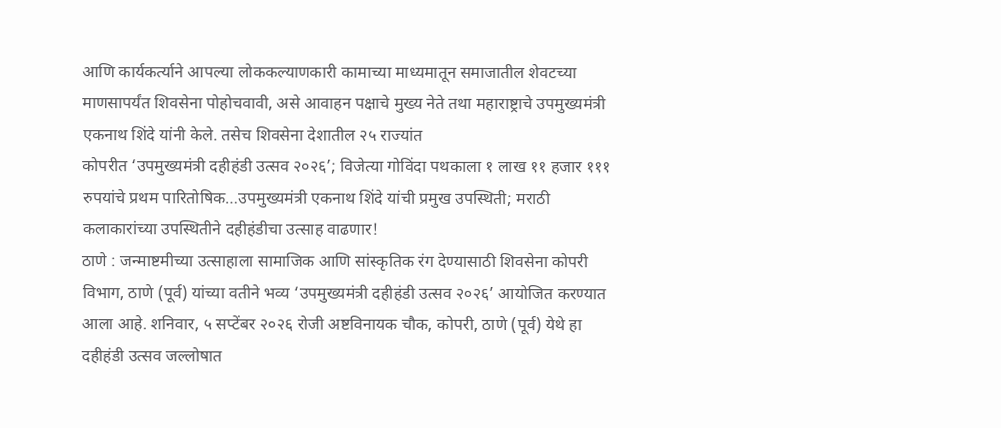आणि कार्यकर्त्याने आपल्या लोककल्याणकारी कामाच्या माध्यमातून समाजातील शेवटच्या माणसापर्यंत शिवसेना पोहोचवावी, असे आवाहन पक्षाचे मुख्य नेते तथा महाराष्ट्राचे उपमुख्यमंत्री एकनाथ शिंदे यांनी केले. तसेच शिवसेना देशातील २५ राज्यांत
कोपरीत ‘उपमुख्यमंत्री दहीहंडी उत्सव २०२६’; विजेत्या गोविंदा पथकाला १ लाख ११ हजार १११ रुपयांचे प्रथम पारितोषिक…उपमुख्यमंत्री एकनाथ शिंदे यांची प्रमुख उपस्थिती; मराठी कलाकारांच्या उपस्थितीने दहीहंडीचा उत्साह वाढणार!
ठाणे : जन्माष्टमीच्या उत्साहाला सामाजिक आणि सांस्कृतिक रंग देण्यासाठी शिवसेना कोपरी विभाग, ठाणे (पूर्व) यांच्या वतीने भव्य ‘उपमुख्यमंत्री दहीहंडी उत्सव २०२६’ आयोजित करण्यात आला आहे. शनिवार, ५ सप्टेंबर २०२६ रोजी अष्टविनायक चौक, कोपरी, ठाणे (पूर्व) येथे हा दहीहंडी उत्सव जल्लोषात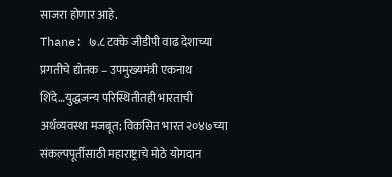साजरा होणार आहे.
Thane: ७.८ टक्के जीडीपी वाढ देशाच्या प्रगतीचे द्योतक – उपमुख्यमंत्री एकनाथ शिंदे…युद्धजन्य परिस्थितीतही भारताची अर्थव्यवस्था मजबूत; विकसित भारत २०४७च्या संकल्पपूर्तीसाठी महाराष्ट्राचे मोठे योगदान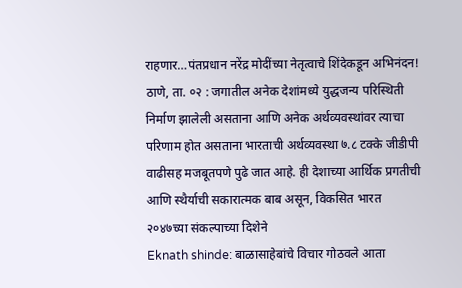राहणार…पंतप्रधान नरेंद्र मोदींच्या नेतृत्वाचे शिंदेकडून अभिनंदन!
ठाणे, ता. ०२ : जगातील अनेक देशांमध्ये युद्धजन्य परिस्थिती निर्माण झालेली असताना आणि अनेक अर्थव्यवस्थांवर त्याचा परिणाम होत असताना भारताची अर्थव्यवस्था ७.८ टक्के जीडीपी वाढीसह मजबूतपणे पुढे जात आहे. ही देशाच्या आर्थिक प्रगतीची आणि स्थैर्याची सकारात्मक बाब असून, विकसित भारत २०४७च्या संकल्पाच्या दिशेने
Eknath shinde: बाळासाहेबांचे विचार गोठवले आता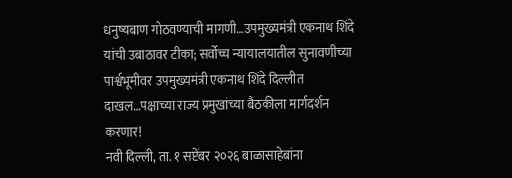धनुष्यबाण गोठवण्याची मागणी…उपमुख्यमंत्री एकनाथ शिंदे यांची उबाठावर टीका; सर्वोच्च न्यायालयातील सुनावणीच्या पार्श्वभूमीवर उपमुख्यमंत्री एकनाथ शिंदे दिल्लीत दाखल…पक्षाच्या राज्य प्रमुखांच्या बैठकीला मार्गदर्शन करणार!
नवी दिल्ली, ता. १ सप्टेंबर २०२६ बाळासाहेबांना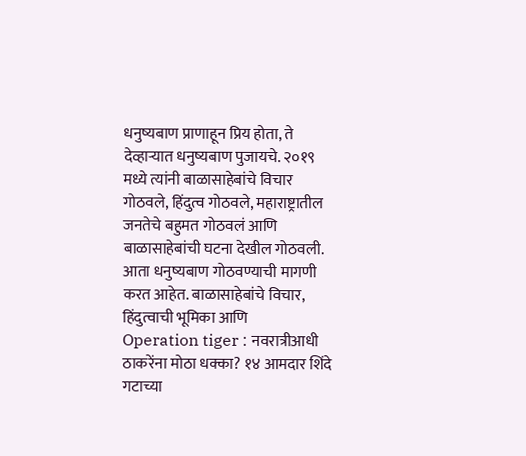धनुष्यबाण प्राणाहून प्रिय होता, ते देव्हाऱ्यात धनुष्यबाण पुजायचे. २०१९ मध्ये त्यांनी बाळासाहेबांचे विचार गोठवले, हिंदुत्व गोठवले, महाराष्ट्रातील जनतेचे बहुमत गोठवलं आणि बाळासाहेबांची घटना देखील गोठवली. आता धनुष्यबाण गोठवण्याची मागणी करत आहेत. बाळासाहेबांचे विचार, हिंदुत्वाची भूमिका आणि
Operation tiger : नवरात्रीआधी ठाकरेंना मोठा धक्का? १४ आमदार शिंदे गटाच्या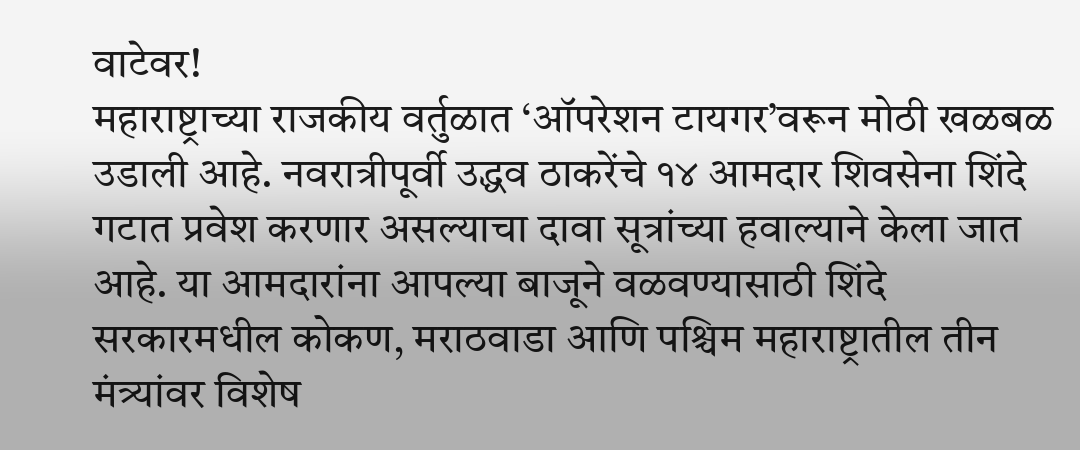वाटेवर!
महाराष्ट्राच्या राजकीय वर्तुळात ‘ऑपरेशन टायगर’वरून मोठी खळबळ उडाली आहे. नवरात्रीपूर्वी उद्धव ठाकरेंचे १४ आमदार शिवसेना शिंदे गटात प्रवेश करणार असल्याचा दावा सूत्रांच्या हवाल्याने केला जात आहे. या आमदारांना आपल्या बाजूने वळवण्यासाठी शिंदे सरकारमधील कोकण, मराठवाडा आणि पश्चिम महाराष्ट्रातील तीन मंत्र्यांवर विशेष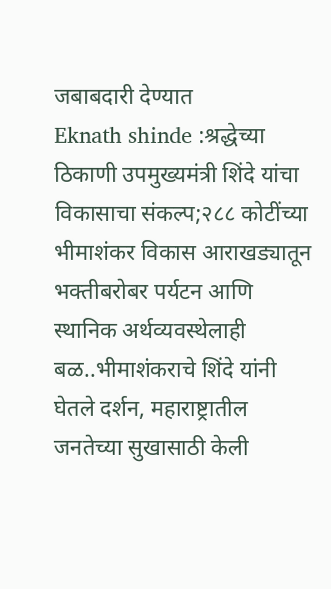जबाबदारी देण्यात
Eknath shinde :श्रद्धेच्या ठिकाणी उपमुख्यमंत्री शिंदे यांचा विकासाचा संकल्प;२८८ कोटींच्या भीमाशंकर विकास आराखड्यातून भक्तीबरोबर पर्यटन आणि स्थानिक अर्थव्यवस्थेलाही बळ..भीमाशंकराचे शिंदे यांनी घेतले दर्शन, महाराष्ट्रातील जनतेच्या सुखासाठी केली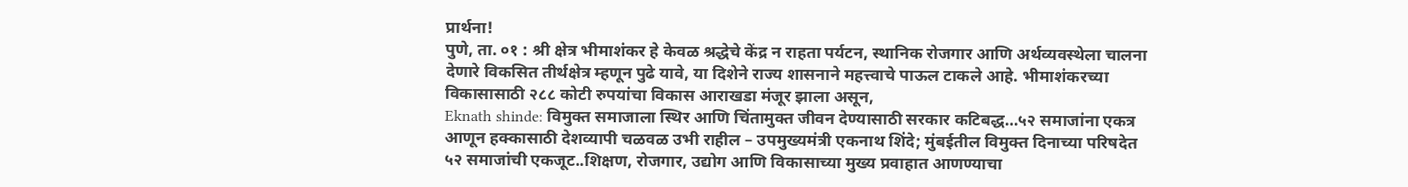प्रार्थना!
पुणे, ता. ०१ : श्री क्षेत्र भीमाशंकर हे केवळ श्रद्धेचे केंद्र न राहता पर्यटन, स्थानिक रोजगार आणि अर्थव्यवस्थेला चालना देणारे विकसित तीर्थक्षेत्र म्हणून पुढे यावे, या दिशेने राज्य शासनाने महत्त्वाचे पाऊल टाकले आहे. भीमाशंकरच्या विकासासाठी २८८ कोटी रुपयांचा विकास आराखडा मंजूर झाला असून,
Eknath shinde: विमुक्त समाजाला स्थिर आणि चिंतामुक्त जीवन देण्यासाठी सरकार कटिबद्ध…५२ समाजांना एकत्र आणून हक्कासाठी देशव्यापी चळवळ उभी राहील – उपमुख्यमंत्री एकनाथ शिंदे; मुंबईतील विमुक्त दिनाच्या परिषदेत ५२ समाजांची एकजूट..शिक्षण, रोजगार, उद्योग आणि विकासाच्या मुख्य प्रवाहात आणण्याचा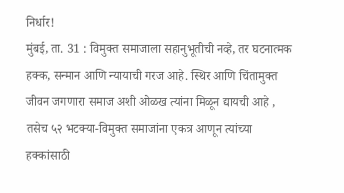निर्धार!
मुंबई, ता. 31 : विमुक्त समाजाला सहानुभूतीची नव्हे, तर घटनात्मक हक्क, सन्मान आणि न्यायाची गरज आहे. स्थिर आणि चिंतामुक्त जीवन जगणारा समाज अशी ओळख त्यांना मिळून द्यायची आहे , तसेच ५२ भटक्या-विमुक्त समाजांना एकत्र आणून त्यांच्या हक्कांसाठी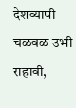देशव्यापी चळवळ उभी राहावी,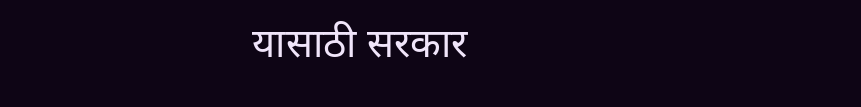यासाठी सरकार